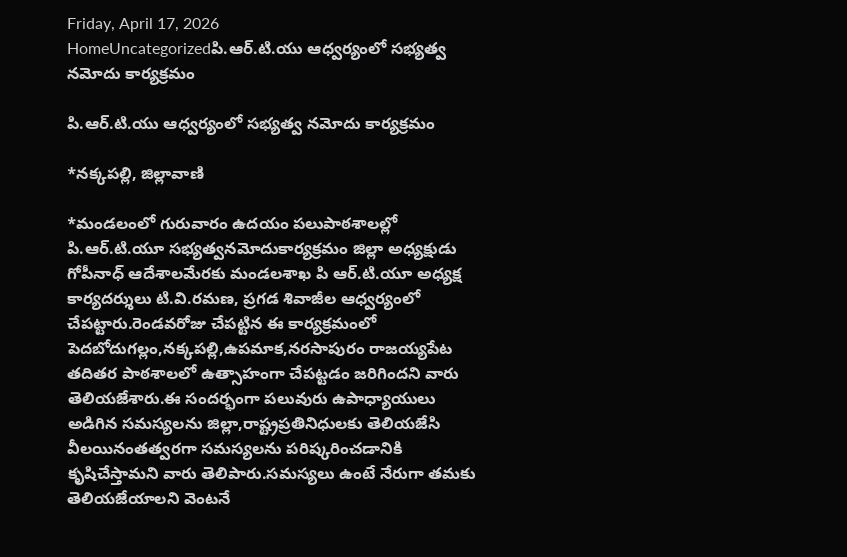Friday, April 17, 2026
HomeUncategorizedపి.ఆర్.టి.యు ఆధ్వర్యంలో సభ్యత్వ నమోదు కార్యక్రమం

పి.ఆర్.టి.యు ఆధ్వర్యంలో సభ్యత్వ నమోదు కార్యక్రమం

*నక్కపల్లి, జిల్లావాణి

*మండలంలో గురువారం ఉదయం పలుపాఠశాలల్లో పి.ఆర్.టి.యూ సభ్యత్వనమోదుకార్యక్రమం జిల్లా అధ్యక్షుడు గోపీనాధ్ ఆదేశాలమేరకు మండలశాఖ పి ఆర్.టి.యూ అధ్యక్ష కార్యదర్శులు టి.వి.రమణ, ప్రగడ శివాజీల ఆధ్వర్యంలో చేపట్టారు.రెండవరోజు చేపట్టిన ఈ కార్యక్రమంలో పెదబోదుగల్లం,నక్కపల్లి,ఉపమాక,నరసాపురం రాజయ్యపేట తదితర పాఠశాలలో ఉత్సాహంగా చేపట్టడం జరిగిందని వారు తెలియజేశారు.ఈ సందర్భంగా పలువురు ఉపాధ్యాయులు అడిగిన సమస్యలను జిల్లా,రాష్ట్రప్రతినిధులకు తెలియజేసి వీలయినంతత్వరగా సమస్యలను పరిష్కరించడానికి కృషిచేస్తామని వారు తెలిపారు.సమస్యలు ఉంటే నేరుగా తమకు తెలియజేయాలని వెంటనే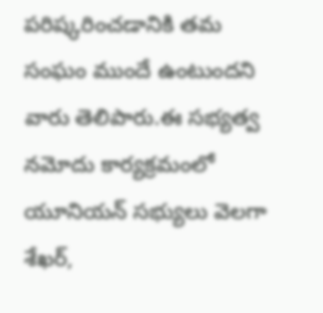పరిష్కరించడానికి తమ సంఘం ముందే ఉంటుందని వారు తెలిపారు.ఈ సభ్యత్వ నమోదు కార్యక్రమంలో యూనియన్ సభ్యులు వెలగా శేఖర్,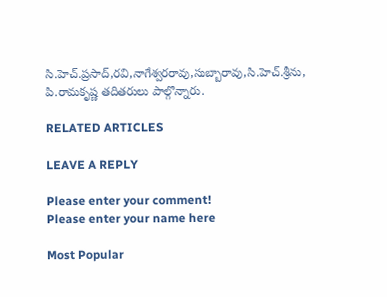సి.హెచ్.ప్రసాద్,రవి,నాగేశ్వరరావు,సుబ్బారావు,సి.హెచ్.శ్రీను, పి.రామకృష్ణ తదితరులు పాల్గొన్నారు.

RELATED ARTICLES

LEAVE A REPLY

Please enter your comment!
Please enter your name here

Most Popular